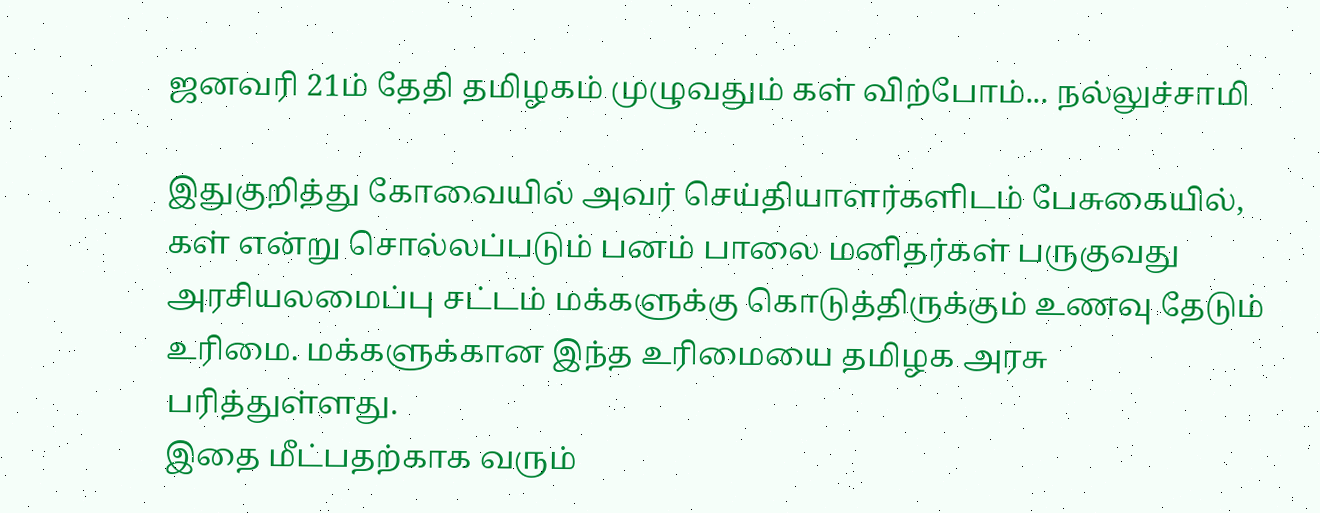ஜனவரி 21ம் தேதி தமிழகம் முழுவதும் கள் விற்போம்... நல்லுச்சாமி

இதுகுறித்து கோவையில் அவர் செய்தியாளர்களிடம் பேசுகையில், கள் என்று சொல்லப்படும் பனம் பாலை மனிதர்கள் பருகுவது அரசியலமைப்பு சட்டம் மக்களுக்கு கொடுத்திருக்கும் உணவு தேடும் உரிமை. மக்களுக்கான இந்த உரிமையை தமிழக அரசு பரித்துள்ளது.
இதை மீட்பதற்காக வரும்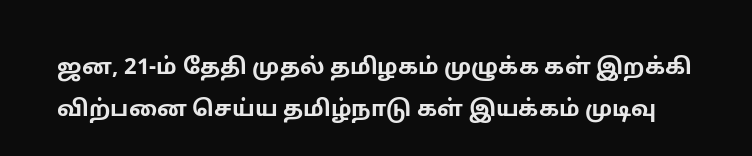ஜன, 21-ம் தேதி முதல் தமிழகம் முழுக்க கள் இறக்கி விற்பனை செய்ய தமிழ்நாடு கள் இயக்கம் முடிவு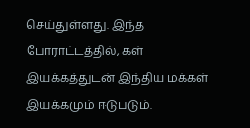செய்துள்ளது. இந்த போராட்டத்தில், கள் இயக்கத்துடன் இந்திய மக்கள் இயக்கமும் ஈடுபடும்.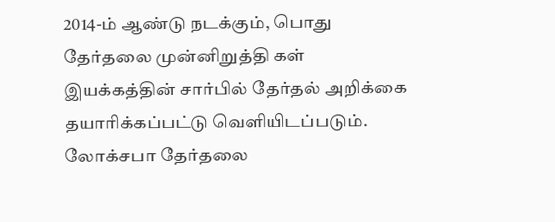2014-ம் ஆண்டு நடக்கும், பொது தேர்தலை முன்னிறுத்தி கள் இயக்கத்தின் சார்பில் தேர்தல் அறிக்கை தயாரிக்கப்பட்டு வெளியிடப்படும். லோக்சபா தேர்தலை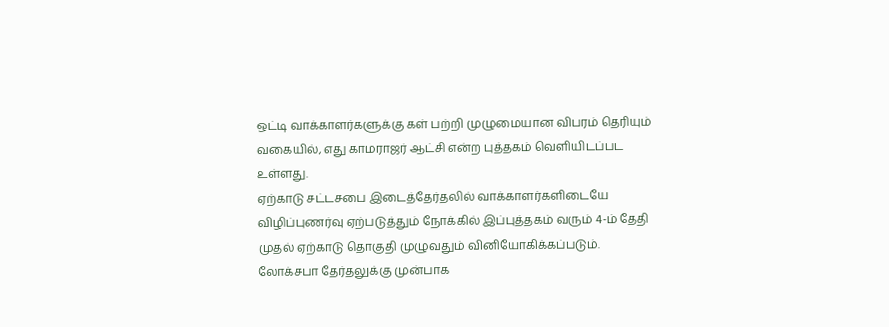ஒட்டி வாக்காளர்களுக்கு கள் பற்றி முழுமையான விபரம் தெரியும் வகையில், எது காமராஜர் ஆட்சி என்ற புத்தகம் வெளியிடப்பட உள்ளது.
ஏற்காடு சட்டசபை இடைத்தேர்தலில் வாக்காளர்களிடையே விழிப்புணர்வு ஏற்படுத்தும் நோக்கில் இப்புத்தகம் வரும் 4-ம் தேதி முதல் ஏற்காடு தொகுதி முழுவதும் வினியோகிக்கப்படும்.
லோக்சபா தேர்தலுக்கு முன்பாக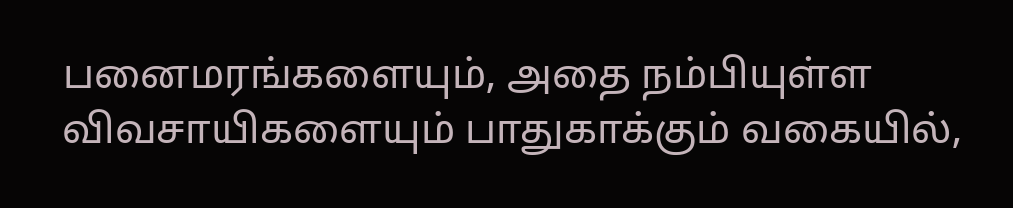பனைமரங்களையும், அதை நம்பியுள்ள விவசாயிகளையும் பாதுகாக்கும் வகையில்,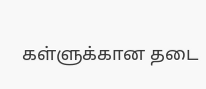கள்ளுக்கான தடை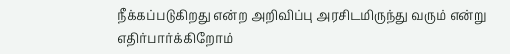நீக்கப்படுகிறது என்ற அறிவிப்பு அரசிடமிருந்து வரும் என்று எதிர்பார்க்கிறோம்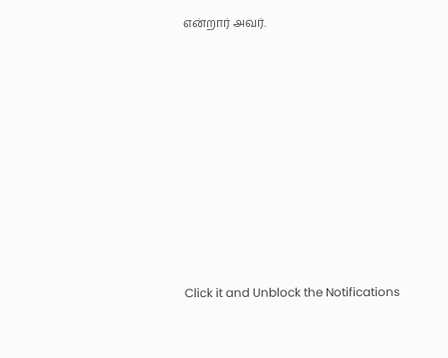என்றார் அவர்.












Click it and Unblock the Notifications